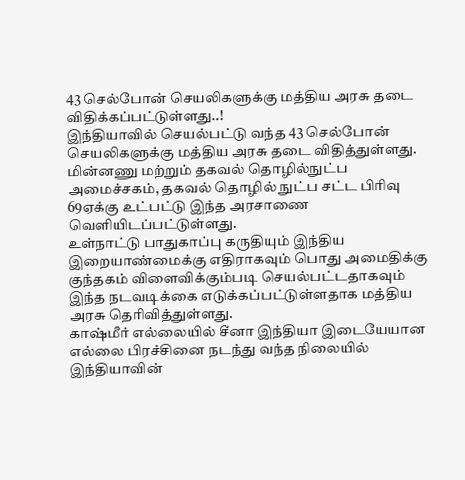43 செல்போன் செயலிகளுக்கு மத்திய அரசு தடை விதிக்கப்பட்டுள்ளது..!
இந்தியாவில் செயல்பட்டு வந்த 43 செல்போன் செயலிகளுக்கு மத்திய அரசு தடை விதித்துள்ளது. மின்னணு மற்றும் தகவல் தொழில்நுட்ப அமைச்சகம், தகவல் தொழில் நுட்ப சட்ட பிரிவு 69ஏக்கு உட்பட்டு இந்த அரசாணை வெளியிடப்பட்டுள்ளது.
உள்நாட்டு பாதுகாப்பு கருதியும் இந்திய இறையாண்மைக்கு எதிராகவும் பொது அமைதிக்கு குந்தகம் விளைவிக்கும்படி செயல்பட்டதாகவும் இந்த நடவடிக்கை எடுக்கப்பட்டுள்ளதாக மத்திய அரசு தெரிவித்துள்ளது.
காஷ்மீர் எல்லையில் சீனா இந்தியா இடையேயான எல்லை பிரச்சினை நடந்து வந்த நிலையில் இந்தியாவின்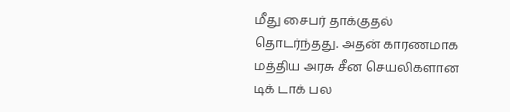மீது சைபர் தாக்குதல் தொடர்ந்தது. அதன் காரணமாக மத்திய அரசு சீன செயலிகளான டிக் டாக் பல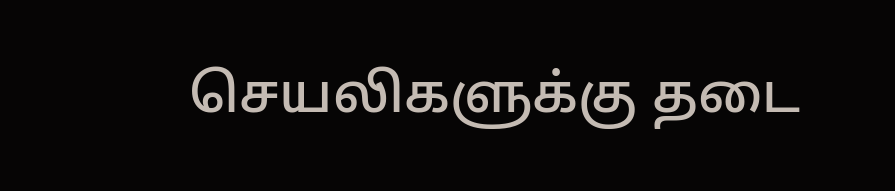செயலிகளுக்கு தடை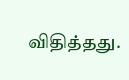விதித்தது.